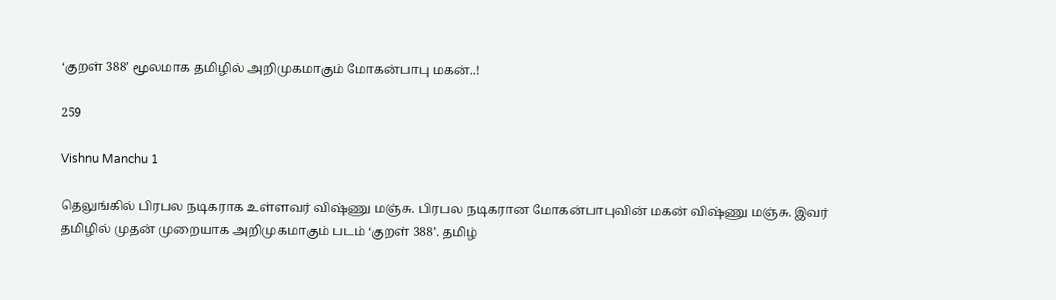‘குறள் 388’ மூலமாக தமிழில் அறிமுகமாகும் மோகன்பாபு மகன்..!

259

Vishnu Manchu 1

தெலுங்கில் பிரபல நடிகராக உள்ளவர் விஷ்ணு மஞ்சு. பிரபல நடிகரான மோகன்பாபுவின் மகன் விஷ்ணு மஞ்சு. இவர் தமிழில் முதன் முறையாக அறிமுகமாகும் படம் ‘குறள் 388’. தமிழ்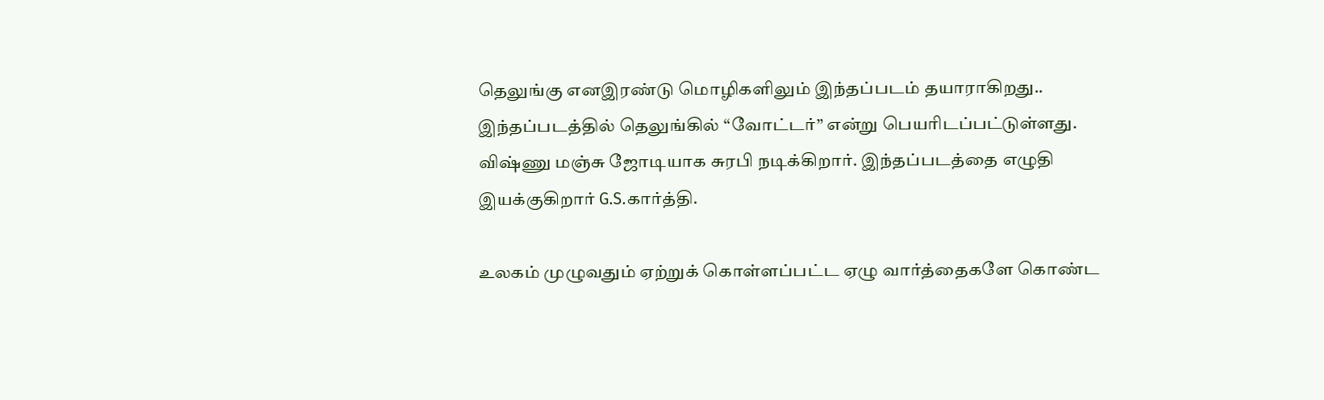தெலுங்கு எனஇரண்டு மொழிகளிலும் இந்தப்படம் தயாராகிறது.. இந்தப்படத்தில் தெலுங்கில் “வோட்டர்” என்று பெயரிடப்பட்டுள்ளது. விஷ்ணு மஞ்சு ஜோடியாக சுரபி நடிக்கிறார். இந்தப்படத்தை எழுதி இயக்குகிறார் G.S.கார்த்தி.

உலகம் முழுவதும் ஏற்றுக் கொள்ளப்பட்ட ஏழு வார்த்தைகளே கொண்ட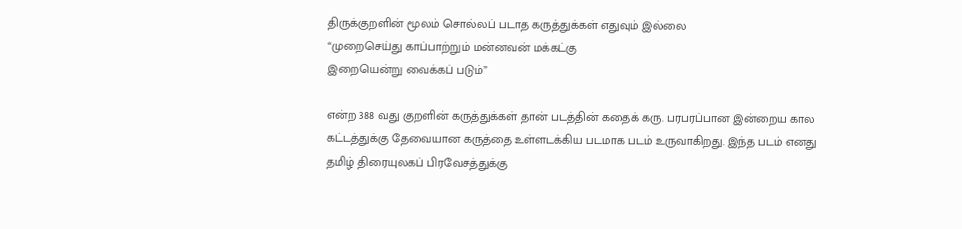திருக்குறளின் மூலம் சொல்லப் படாத கருத்துக்கள் எதுவும் இல்லை
“முறைசெய்து காப்பாற்றும் மன்னவன் மக்கட்கு
இறையென்று வைக்கப் படும்”

என்ற 388 வது குறளின் கருத்துக்கள் தான் படத்தின் கதைக் கரு. பரபரப்பான இன்றைய கால கட்டத்துக்கு தேவையான கருத்தை உள்ளடக்கிய படமாக படம் உருவாகிறது. இந்த படம் எனது தமிழ் திரையுலகப் பிரவேசத்துக்கு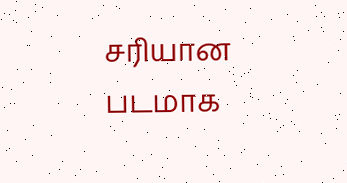சரியான படமாக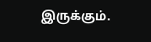இருக்கும்.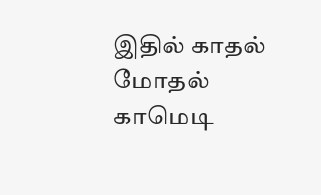இதில் காதல் மோதல் காமெடி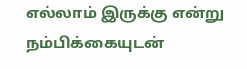எல்லாம் இருக்கு என்று நம்பிக்கையுடன்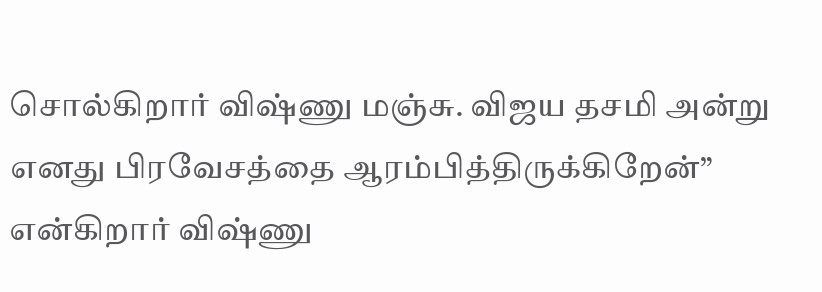சொல்கிறார் விஷ்ணு மஞ்சு. விஜய தசமி அன்று எனது பிரவேசத்தை ஆரம்பித்திருக்கிறேன்” என்கிறார் விஷ்ணு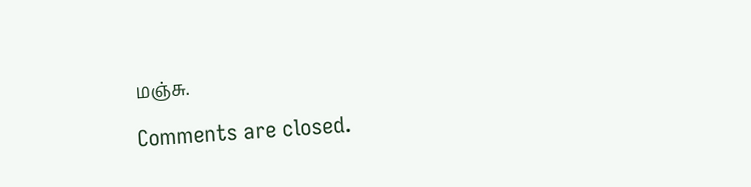மஞ்சு.

Comments are closed.